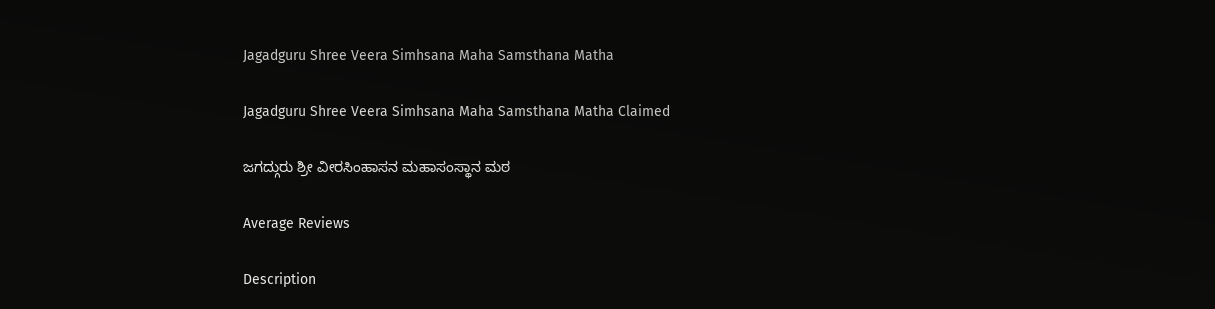Jagadguru Shree Veera Simhsana Maha Samsthana Matha

Jagadguru Shree Veera Simhsana Maha Samsthana Matha Claimed

ಜಗದ್ಗುರು ಶ್ರೀ ವೀರಸಿಂಹಾಸನ ಮಹಾಸಂಸ್ಥಾನ ಮಠ

Average Reviews

Description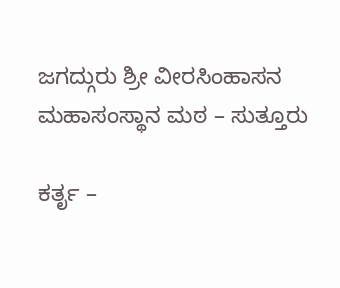ಜಗದ್ಗುರು ಶ್ರೀ ವೀರಸಿಂಹಾಸನ ಮಹಾಸಂಸ್ಥಾನ ಮಠ – ಸುತ್ತೂರು

ಕರ್ತೃ –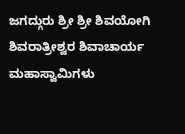ಜಗದ್ಗುರು ಶ್ರೀ ಶ್ರೀ ಶಿವಯೋಗಿ ಶಿವರಾತ್ರೀಶ್ವರ ಶಿವಾಚಾರ್ಯ ಮಹಾಸ್ವಾಮಿಗಳು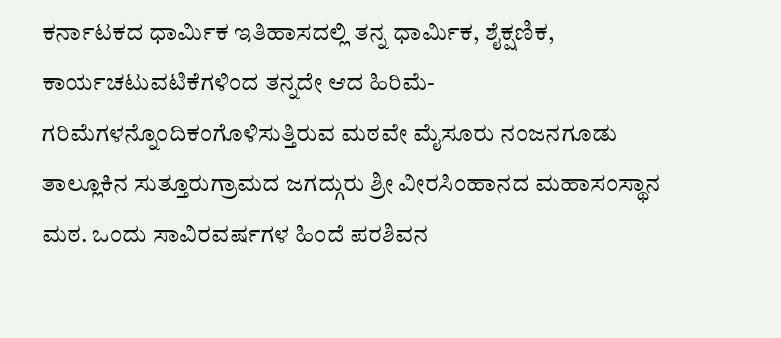ಕರ್ನಾಟಕದ ಧಾರ್ಮಿಕ ಇತಿಹಾಸದಲ್ಲಿ ತನ್ನ ಧಾರ್ಮಿಕ, ಶೈಕ್ಷಣಿಕ, ಕಾರ್ಯಚಟುವಟಿಕೆಗಳಿಂದ ತನ್ನದೇ ಆದ ಹಿರಿಮೆ-ಗರಿಮೆಗಳನ್ನೊಂದಿಕಂಗೊಳಿಸುತ್ತಿರುವ ಮಠವೇ ಮೈಸೂರು ನಂಜನಗೂಡು ತಾಲ್ಲೂಕಿನ ಸುತ್ತೂರುಗ್ರಾಮದ ಜಗದ್ಗುರು ಶ್ರೀ ವೀರಸಿಂಹಾನದ ಮಹಾಸಂಸ್ಥಾನ ಮಠ. ಒಂದು ಸಾವಿರವರ್ಷಗಳ ಹಿಂದೆ ಪರಶಿವನ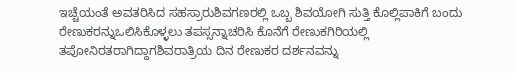ಇಚ್ಚೆಯಂತೆ ಅವತರಿಸಿದ ಸಹಸ್ರಾರುಶಿವಗಣರಲ್ಲಿ ಒಬ್ಬ ಶಿವಯೋಗಿ ಸುತ್ತಿ ಕೊಲ್ಲಿಪಾಕಿಗೆ ಬಂದು ರೇಣುಕರನ್ನುಒಲಿಸಿಕೊಳ್ಳಲು ತಪಸ್ಸನ್ನಾಚರಿಸಿ ಕೊನೆಗೆ ರೇಣುಕಗಿರಿಯಲ್ಲಿ ತಪೋನಿರತರಾಗಿದ್ದಾಗಶಿವರಾತ್ರಿಯ ದಿನ ರೇಣುಕರ ದರ್ಶನವನ್ನು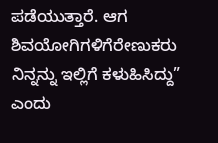ಪಡೆಯುತ್ತಾರೆ. ಆಗ ಶಿವಯೋಗಿಗಳಿಗೆರೇಣುಕರು ನಿನ್ನನ್ನು ಇಲ್ಲಿಗೆ ಕಳುಹಿಸಿದ್ದು” ಎಂದು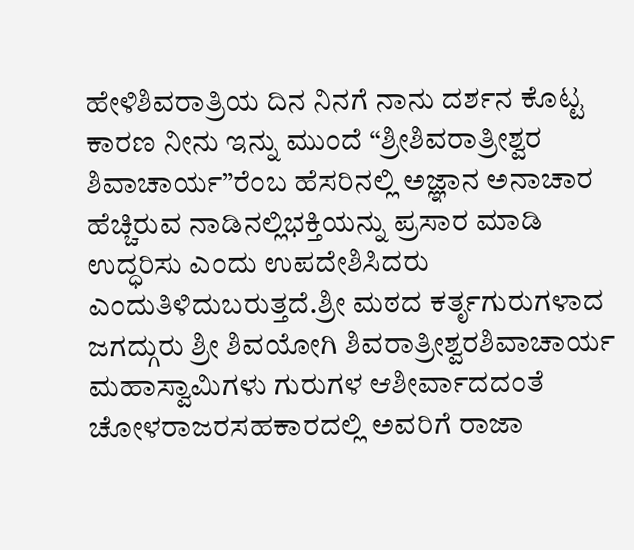ಹೇಳಿಶಿವರಾತ್ರಿಯ ದಿನ ನಿನಗೆ ನಾನು ದರ್ಶನ ಕೊಟ್ಟ ಕಾರಣ ನೀನು ಇನ್ನು ಮುಂದೆ “ಶ್ರೀಶಿವರಾತ್ರೀಶ್ವರ ಶಿವಾಚಾರ್ಯ”ರೆಂಬ ಹೆಸರಿನಲ್ಲಿ ಅಜ್ಞಾನ ಅನಾಚಾರ ಹೆಚ್ಚಿರುವ ನಾಡಿನಲ್ಲಿಭಕ್ತಿಯನ್ನು ಪ್ರಸಾರ ಮಾಡಿ ಉದ್ಧರಿಸು ಎಂದು ಉಪದೇಶಿಸಿದರು ಎಂದುತಿಳಿದುಬರುತ್ತದೆ.ಶ್ರೀ ಮಠದ ಕರ್ತೃಗುರುಗಳಾದ ಜಗದ್ಗುರು ಶ್ರೀ ಶಿವಯೋಗಿ ಶಿವರಾತ್ರೀಶ್ವರಶಿವಾಚಾರ್ಯ ಮಹಾಸ್ವಾಮಿಗಳು ಗುರುಗಳ ಆಶೀರ್ವಾದದಂತೆ ಚೋಳರಾಜರಸಹಕಾರದಲ್ಲಿ ಅವರಿಗೆ ರಾಜಾ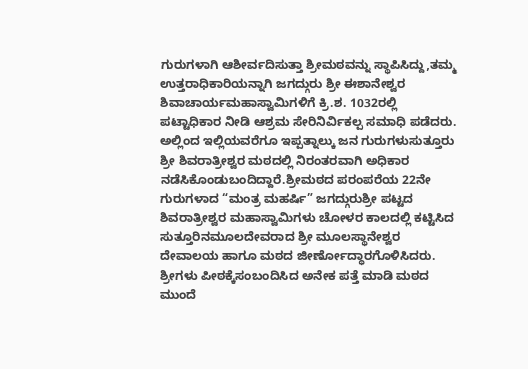ಗುರುಗಳಾಗಿ ಆಶೀರ್ವದಿಸುತ್ತಾ ಶ್ರೀಮಠವನ್ನು ಸ್ಥಾಪಿಸಿದ್ದು,ತಮ್ಮ ಉತ್ತರಾಧಿಕಾರಿಯನ್ನಾಗಿ ಜಗದ್ಗುರು ಶ್ರೀ ಈಶಾನೇಶ್ವರ ಶಿವಾಚಾರ್ಯಮಹಾಸ್ವಾಮಿಗಳಿಗೆ ಕ್ರಿ.ಶ. 1032ರಲ್ಲಿ ಪಟ್ಟಾಧಿಕಾರ ನೀಡಿ ಆಶ್ರಮ ಸೇರಿನಿರ್ವಿಕಲ್ಪ ಸಮಾಧಿ ಪಡೆದರು. ಅಲ್ಲಿಂದ ಇಲ್ಲಿಯವರೆಗೂ ಇಪ್ಪತ್ನಾಲ್ಕು ಜನ ಗುರುಗಳುಸುತ್ತೂರು ಶ್ರೀ ಶಿವರಾತ್ರೀಶ್ವರ ಮಠದಲ್ಲಿ ನಿರಂತರವಾಗಿ ಅಧಿಕಾರ ನಡೆಸಿಕೊಂಡುಬಂದಿದ್ದಾರೆ.ಶ್ರೀಮಠದ ಪರಂಪರೆಯ 22ನೇ ಗುರುಗಳಾದ “ಮಂತ್ರ ಮಹರ್ಷಿ” ಜಗದ್ಗುರುಶ್ರೀ ಪಟ್ಟದ ಶಿವರಾತ್ರೀಶ್ವರ ಮಹಾಸ್ವಾಮಿಗಳು ಚೋಳರ ಕಾಲದಲ್ಲಿ ಕಟ್ಟಿಸಿದ ಸುತ್ತೂರಿನಮೂಲದೇವರಾದ ಶ್ರೀ ಮೂಲಸ್ಥಾನೇಶ್ವರ ದೇವಾಲಯ ಹಾಗೂ ಮಠದ ಜೀರ್ಣೋದ್ಧಾರಗೊಳಿಸಿದರು. ಶ್ರೀಗಳು ಪೀಠಕ್ಕೆಸಂಬಂದಿಸಿದ ಅನೇಕ ಪತ್ತೆ ಮಾಡಿ ಮಠದ ಮುಂದೆ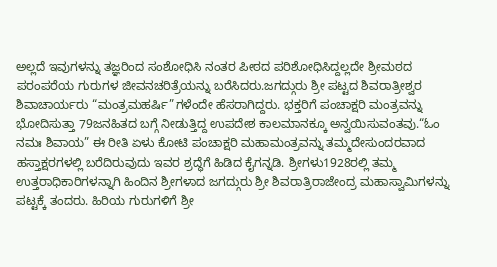ಅಲ್ಲದೆ ಇವುಗಳನ್ನು ತಜ್ಞರಿಂದ ಸಂಶೋಧಿಸಿ ನಂತರ ಪೀಠದ ಪರಿಶೋಧಿಸಿದ್ದಲ್ಲದೇ ಶ್ರೀಮಠದ ಪರಂಪರೆಯ ಗುರುಗಳ ಜೀವನಚರಿತ್ರೆಯನ್ನು ಬರೆಸಿದರು.ಜಗದ್ಗುರು ಶ್ರೀ ಪಟ್ಟದ ಶಿವರಾತ್ರೀಶ್ವರ ಶಿವಾಚಾರ್ಯರು “ಮಂತ್ರಮಹರ್ಷಿ”ಗಳೆಂದೇ ಹೆಸರಾಗಿದ್ದರು. ಭಕ್ತರಿಗೆ ಪಂಚಾಕ್ಷರಿ ಮಂತ್ರವನ್ನು ಭೋದಿಸುತ್ತಾ 79ಜನಹಿತದ ಬಗ್ಗೆ ನೀಡುತ್ತಿದ್ದ ಉಪದೇಶ ಕಾಲಮಾನಕ್ಕೂ ಅನ್ವಯಿಸುವಂತವು.“ಓಂ ನಮಃ ಶಿವಾಯ” ಈ ರೀತಿ ಏಳು ಕೋಟಿ ಪಂಚಾಕ್ಷರಿ ಮಹಾಮಂತ್ರವನ್ನು ತಮ್ಮದೇಸುಂದರವಾದ ಹಸ್ತಾಕ್ಷರಗಳಲ್ಲಿ ಬರೆದಿರುವುದು ಇವರ ಶ್ರದ್ಧೆಗೆ ಹಿಡಿದ ಕೈಗನ್ನಡಿ. ಶ್ರೀಗಳು1928ರಲ್ಲಿ ತಮ್ಮ ಉತ್ತರಾಧಿಕಾರಿಗಳನ್ನಾಗಿ ಹಿಂದಿನ ಶ್ರೀಗಳಾದ ಜಗದ್ಗುರು ಶ್ರೀ ಶಿವರಾತ್ರಿರಾಜೇಂದ್ರ ಮಹಾಸ್ವಾಮಿಗಳನ್ನು ಪಟ್ಟಕ್ಕೆ ತಂದರು. ಹಿರಿಯ ಗುರುಗಳಿಗೆ ಶ್ರೀ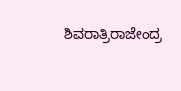ಶಿವರಾತ್ರಿರಾಜೇಂದ್ರ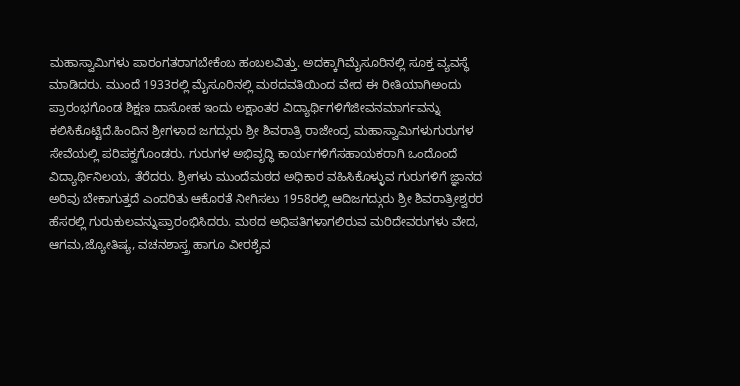ಮಹಾಸ್ವಾಮಿಗಳು ಪಾರಂಗತರಾಗಬೇಕೆಂಬ ಹಂಬಲವಿತ್ತು. ಅದಕ್ಕಾಗಿಮೈಸೂರಿನಲ್ಲಿ ಸೂಕ್ತ ವ್ಯವಸ್ಥೆ ಮಾಡಿದರು. ಮುಂದೆ 1933ರಲ್ಲಿ ಮೈಸೂರಿನಲ್ಲಿ ಮಠದವತಿಯಿಂದ ವೇದ ಈ ರೀತಿಯಾಗಿಅಂದು ಪ್ರಾರಂಭಗೊಂಡ ಶಿಕ್ಷಣ ದಾಸೋಹ ಇಂದು ಲಕ್ಷಾಂತರ ವಿದ್ಯಾರ್ಥಿಗಳಿಗೆಜೀವನಮಾರ್ಗವನ್ನು ಕಲಿಸಿಕೊಟ್ಟಿದೆ.ಹಿಂದಿನ ಶ್ರೀಗಳಾದ ಜಗದ್ಗುರು ಶ್ರೀ ಶಿವರಾತ್ರಿ ರಾಜೇಂದ್ರ ಮಹಾಸ್ವಾಮಿಗಳುಗುರುಗಳ ಸೇವೆಯಲ್ಲಿ ಪರಿಪಕ್ವಗೊಂಡರು. ಗುರುಗಳ ಅಭಿವೃದ್ಧಿ ಕಾರ್ಯಗಳಿಗೆಸಹಾಯಕರಾಗಿ ಒಂದೊಂದೆ ವಿದ್ಯಾರ್ಥಿನಿಲಯ, ತೆರೆದರು. ಶ್ರೀಗಳು ಮುಂದೆಮಠದ ಅಧಿಕಾರ ವಹಿಸಿಕೊಳ್ಳುವ ಗುರುಗಳಿಗೆ ಜ್ಞಾನದ ಅರಿವು ಬೇಕಾಗುತ್ತದೆ ಎಂದರಿತು ಆಕೊರತೆ ನೀಗಿಸಲು 1958ರಲ್ಲಿ ಆದಿಜಗದ್ಗುರು ಶ್ರೀ ಶಿವರಾತ್ರೀಶ್ವರರ ಹೆಸರಲ್ಲಿ ಗುರುಕುಲವನ್ನುಪ್ರಾರಂಭಿಸಿದರು. ಮಠದ ಅಧಿಪತಿಗಳಾಗಲಿರುವ ಮರಿದೇವರುಗಳು ವೇದ, ಆಗಮ,ಜ್ಯೋತಿಷ್ಯ, ವಚನಶಾಸ್ತ್ರ ಹಾಗೂ ವೀರಶೈವ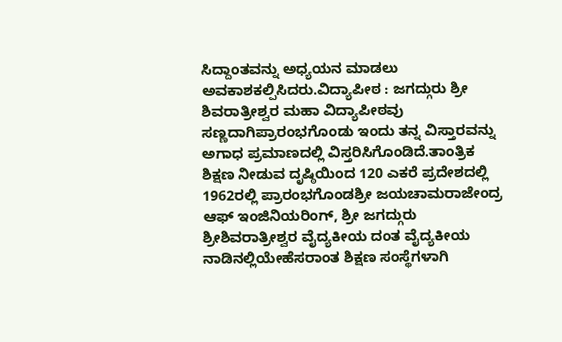ಸಿದ್ದಾಂತವನ್ನು ಅಧ್ಯಯನ ಮಾಡಲು ಅವಕಾಶಕಲ್ಪಿಸಿದರು.ವಿದ್ಯಾಪೀಠ : ಜಗದ್ಗುರು ಶ್ರೀ ಶಿವರಾತ್ರೀಶ್ವರ ಮಹಾ ವಿದ್ಯಾಪೀಠವು ಸಣ್ಣದಾಗಿಪ್ರಾರಂಭಗೊಂಡು ಇಂದು ತನ್ನ ವಿಸ್ತಾರವನ್ನು ಅಗಾಧ ಪ್ರಮಾಣದಲ್ಲಿ ವಿಸ್ತರಿಸಿಗೊಂಡಿದೆ.ತಾಂತ್ರಿಕ ಶಿಕ್ಷಣ ನೀಡುವ ದೃಷ್ಠಿಯಿಂದ 120 ಎಕರೆ ಪ್ರದೇಶದಲ್ಲಿ 1962ರಲ್ಲಿ ಪ್ರಾರಂಭಗೊಂಡಶ್ರೀ ಜಯಚಾಮರಾಜೇಂದ್ರ ಆಫ್ ಇಂಜಿನಿಯರಿಂಗ್, ಶ್ರೀ ಜಗದ್ಗುರು ಶ್ರೀಶಿವರಾತ್ರೀಶ್ವರ ವೈದ್ಯಕೀಯ ದಂತ ವೈದ್ಯಕೀಯ ನಾಡಿನಲ್ಲಿಯೇಹೆಸರಾಂತ ಶಿಕ್ಷಣ ಸಂಸ್ಥೆಗಳಾಗಿ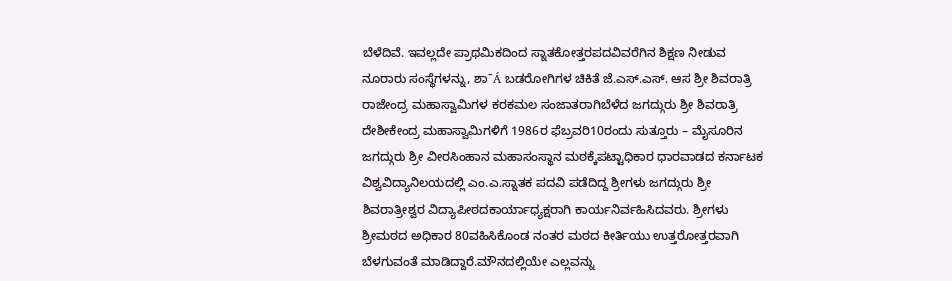ಬೆಳೆದಿವೆ. ಇವಲ್ಲದೇ ಪ್ರಾಥಮಿಕದಿಂದ ಸ್ನಾತಕೋತ್ತರಪದವಿವರೆಗಿನ ಶಿಕ್ಷಣ ನೀಡುವ ನೂರಾರು ಸಂಸ್ಥೆಗಳನ್ನು, ಶಾˉÁ ಬಡರೋಗಿಗಳ ಚಿಕಿತೆ ಜೆ.ಎಸ್.ಎಸ್. ಆಸ ಶ್ರೀ ಶಿವರಾತ್ರಿ ರಾಜೇಂದ್ರ ಮಹಾಸ್ವಾಮಿಗಳ ಕರಕಮಲ ಸಂಜಾತರಾಗಿಬೆಳೆದ ಜಗದ್ಗುರು ಶ್ರೀ ಶಿವರಾತ್ರಿ ದೇಶೀಕೇಂದ್ರ ಮಹಾಸ್ವಾಮಿಗಳಿಗೆ 1986ರ ಫೆಬ್ರವರಿ10ರಂದು ಸುತ್ತೂರು – ಮೈಸೂರಿನ ಜಗದ್ಗುರು ಶ್ರೀ ವೀರಸಿಂಹಾನ ಮಹಾಸಂಸ್ಥಾನ ಮಠಕ್ಕೆಪಟ್ಟಾಧಿಕಾರ ಧಾರವಾಡದ ಕರ್ನಾಟಕ ವಿಶ್ವವಿದ್ಯಾನಿಲಯದಲ್ಲಿ ಎಂ.ಎ.ಸ್ನಾತಕ ಪದವಿ ಪಡೆದಿದ್ದ ಶ್ರೀಗಳು ಜಗದ್ಗುರು ಶ್ರೀ ಶಿವರಾತ್ರೀಶ್ವರ ವಿದ್ಯಾಪೀಠದಕಾರ್ಯಾಧ್ಯಕ್ಷರಾಗಿ ಕಾರ್ಯನಿರ್ವಹಿಸಿದವರು. ಶ್ರೀಗಳು ಶ್ರೀಮಠದ ಅಧಿಕಾರ 80ವಹಿಸಿಕೊಂಡ ನಂತರ ಮಠದ ಕೀರ್ತಿಯು ಉತ್ತರೋತ್ತರವಾಗಿ ಬೆಳಗುವಂತೆ ಮಾಡಿದ್ದಾರೆ.ಮೌನದಲ್ಲಿಯೇ ಎಲ್ಲವನ್ನು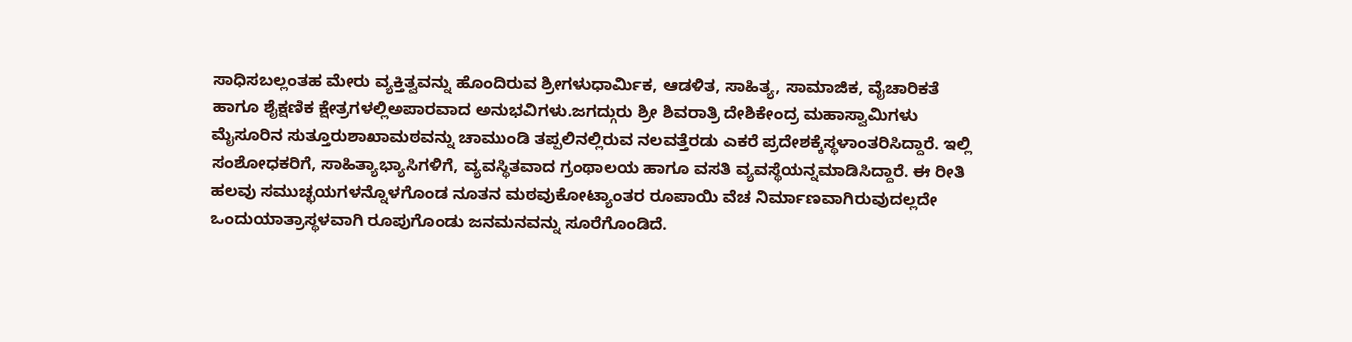ಸಾಧಿಸಬಲ್ಲಂತಹ ಮೇರು ವ್ಯಕ್ತಿತ್ವವನ್ನು ಹೊಂದಿರುವ ಶ್ರೀಗಳುಧಾರ್ಮಿಕ, ಆಡಳಿತ, ಸಾಹಿತ್ಯ, ಸಾಮಾಜಿಕ, ವೈಚಾರಿಕತೆ ಹಾಗೂ ಶೈಕ್ಷಣಿಕ ಕ್ಷೇತ್ರಗಳಲ್ಲಿಅಪಾರವಾದ ಅನುಭವಿಗಳು.ಜಗದ್ಗುರು ಶ್ರೀ ಶಿವರಾತ್ರಿ ದೇಶಿಕೇಂದ್ರ ಮಹಾಸ್ವಾಮಿಗಳು ಮೈಸೂರಿನ ಸುತ್ತೂರುಶಾಖಾಮಠವನ್ನು ಚಾಮುಂಡಿ ತಪ್ಪಲಿನಲ್ಲಿರುವ ನಲವತ್ತೆರಡು ಎಕರೆ ಪ್ರದೇಶಕ್ಕೆಸ್ಥಳಾಂತರಿಸಿದ್ದಾರೆ. ಇಲ್ಲಿ ಸಂಶೋಧಕರಿಗೆ, ಸಾಹಿತ್ಯಾಭ್ಯಾಸಿಗಳಿಗೆ, ವ್ಯವಸ್ಥಿತವಾದ ಗ್ರಂಥಾಲಯ ಹಾಗೂ ವಸತಿ ವ್ಯವಸ್ಥೆಯನ್ನಮಾಡಿಸಿದ್ದಾರೆ. ಈ ರೀತಿ ಹಲವು ಸಮುಚ್ಛಯಗಳನ್ನೊಳಗೊಂಡ ನೂತನ ಮಠವುಕೋಟ್ಯಾಂತರ ರೂಪಾಯಿ ವೆಚ ನಿರ್ಮಾಣವಾಗಿರುವುದಲ್ಲದೇ ಒಂದುಯಾತ್ರಾಸ್ಥಳವಾಗಿ ರೂಪುಗೊಂಡು ಜನಮನವನ್ನು ಸೂರೆಗೊಂಡಿದೆ.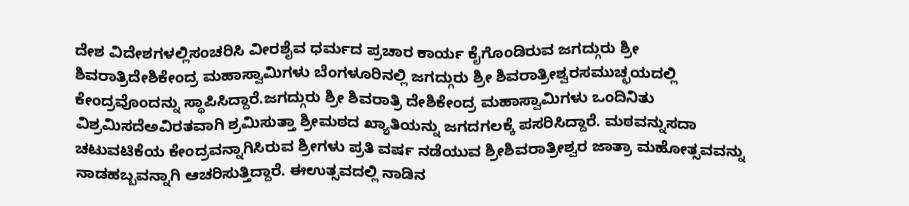ದೇಶ ವಿದೇಶಗಳಲ್ಲಿಸಂಚರಿಸಿ ವೀರಶೈವ ಧರ್ಮದ ಪ್ರಚಾರ ಕಾರ್ಯ ಕೈಗೊಂಡಿರುವ ಜಗದ್ಗುರು ಶ್ರೀ ಶಿವರಾತ್ರಿದೇಶಿಕೇಂದ್ರ ಮಹಾಸ್ವಾಮಿಗಳು ಬೆಂಗಳೂರಿನಲ್ಲಿ ಜಗದ್ಗುರು ಶ್ರೀ ಶಿವರಾತ್ರೀಶ್ವರಸಮುಚ್ಛಯದಲ್ಲಿ ಕೇಂದ್ರವೊಂದನ್ನು ಸ್ಥಾಪಿಸಿದ್ದಾರೆ.ಜಗದ್ಗುರು ಶ್ರೀ ಶಿವರಾತ್ರಿ ದೇಶಿಕೇಂದ್ರ ಮಹಾಸ್ವಾಮಿಗಳು ಒಂದಿನಿತು ವಿಶ್ರಮಿಸದೆಅವಿರತವಾಗಿ ಶ್ರಮಿಸುತ್ತಾ ಶ್ರೀಮಠದ ಖ್ಯಾತಿಯನ್ನು ಜಗದಗಲಕ್ಕೆ ಪಸರಿಸಿದ್ದಾರೆ. ಮಠವನ್ನುಸದಾ ಚಟುವಟಿಕೆಯ ಕೇಂದ್ರವನ್ನಾಗಿಸಿರುವ ಶ್ರೀಗಳು ಪ್ರತಿ ವರ್ಷ ನಡೆಯುವ ಶ್ರೀಶಿವರಾತ್ರೀಶ್ವರ ಜಾತ್ರಾ ಮಹೋತ್ಸವವನ್ನು ನಾಡಹಬ್ಬವನ್ನಾಗಿ ಆಚರಿಸುತ್ತಿದ್ದಾರೆ. ಈಉತ್ಸವದಲ್ಲಿ ನಾಡಿನ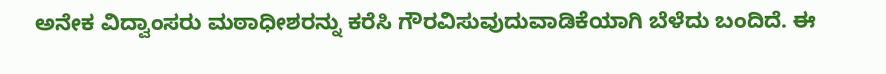ಅನೇಕ ವಿದ್ವಾಂಸರು ಮಠಾಧೀಶರನ್ನು ಕರೆಸಿ ಗೌರವಿಸುವುದುವಾಡಿಕೆಯಾಗಿ ಬೆಳೆದು ಬಂದಿದೆ. ಈ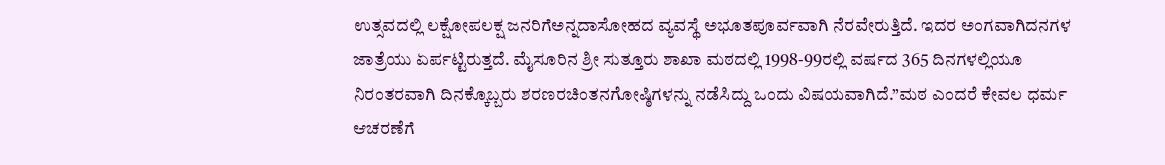ಉತ್ಸವದಲ್ಲಿ ಲಕ್ಷೋಪಲಕ್ಷ ಜನರಿಗೆಅನ್ನದಾಸೋಹದ ವ್ಯವಸ್ಥೆ ಅಭೂತಪೂರ್ವವಾಗಿ ನೆರವೇರುತ್ತಿದೆ. ಇದರ ಅಂಗವಾಗಿದನಗಳ ಜಾತ್ರೆಯು ಏರ್ಪಟ್ಟಿರುತ್ತದೆ. ಮೈಸೂರಿನ ಶ್ರೀ ಸುತ್ತೂರು ಶಾಖಾ ಮಠದಲ್ಲಿ 1998-99ರಲ್ಲಿ ವರ್ಷದ 365 ದಿನಗಳಲ್ಲಿಯೂ ನಿರಂತರವಾಗಿ ದಿನಕ್ಕೊಬ್ಬರು ಶರಣರಚಿಂತನಗೋಷ್ಠಿಗಳನ್ನು ನಡೆಸಿದ್ದು ಒಂದು ವಿಷಯವಾಗಿದೆ.”ಮಠ ಎಂದರೆ ಕೇವಲ ಧರ್ಮ ಆಚರಣೆಗೆ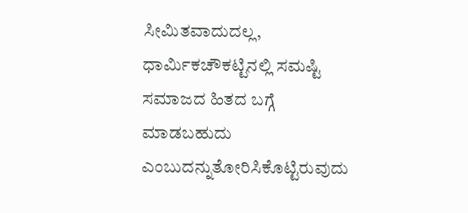ಸೀಮಿತವಾದುದಲ್ಲ, ಧಾರ್ಮಿಕಚೌಕಟ್ಟಿನಲ್ಲಿ ಸಮಷ್ಟಿ ಸಮಾಜದ ಹಿತದ ಬಗ್ಗೆ ಮಾಡಬಹುದು ಎಂಬುದನ್ನುತೋರಿಸಿಕೊಟ್ಟಿರುವುದು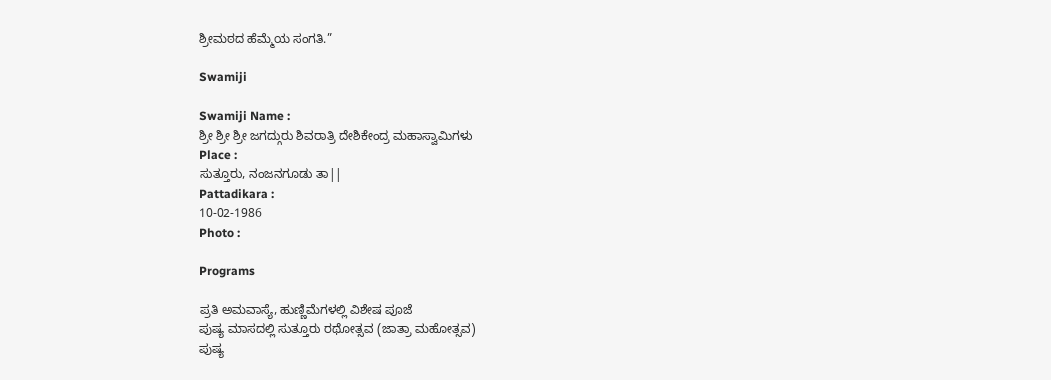ಶ್ರೀಮಠದ ಹೆಮ್ಮೆಯ ಸಂಗತಿ.”

Swamiji

Swamiji Name :
ಶ್ರೀ ಶ್ರೀ ಶ್ರೀ ಜಗದ್ಗುರು ಶಿವರಾತ್ರಿ ದೇಶಿಕೇಂದ್ರ ಮಹಾಸ್ವಾಮಿಗಳು
Place :
ಸುತ್ತೂರು, ನಂಜನಗೂಡು ತಾ||
Pattadikara :
10-02-1986
Photo :

Programs

ಪ್ರತಿ ಅಮವಾಸ್ಯೆ, ಹುಣ್ಣಿಮೆಗಳಲ್ಲಿ ವಿಶೇಷ ಪೂಜೆ
ಪುಷ್ಯ ಮಾಸದಲ್ಲಿ ಸುತ್ತೂರು ರಥೋತ್ಸವ (ಜಾತ್ರಾ ಮಹೋತ್ಸವ)
ಪುಷ್ಯ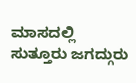ಮಾಸದಲ್ಲಿ ಸುತ್ತೂರು ಜಗದ್ಗುರು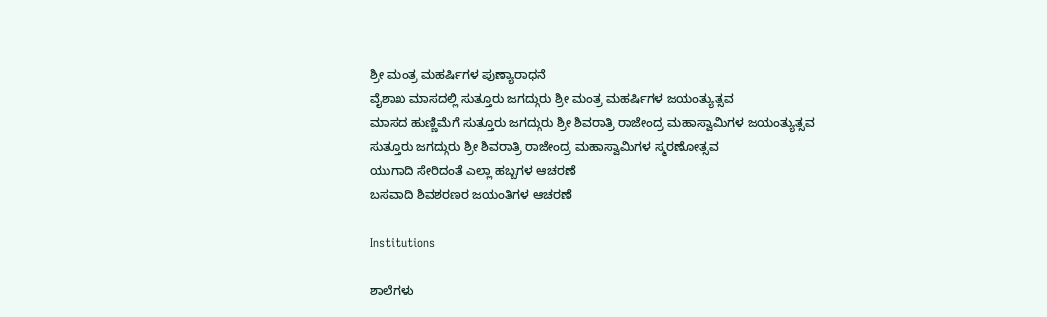ಶ್ರೀ ಮಂತ್ರ ಮಹರ್ಷಿಗಳ ಪುಣ್ಯಾರಾಧನೆ
ವೈಶಾಖ ಮಾಸದಲ್ಲಿ ಸುತ್ತೂರು ಜಗದ್ಗುರು ಶ್ರೀ ಮಂತ್ರ ಮಹರ್ಷಿಗಳ ಜಯಂತ್ಯುತ್ಸವ
ಮಾಸದ ಹುಣ್ಣಿಮೆಗೆ ಸುತ್ತೂರು ಜಗದ್ಗುರು ಶ್ರೀ ಶಿವರಾತ್ರಿ ರಾಜೇಂದ್ರ ಮಹಾಸ್ವಾಮಿಗಳ ಜಯಂತ್ಯುತ್ಸವ
ಸುತ್ತೂರು ಜಗದ್ಗುರು ಶ್ರೀ ಶಿವರಾತ್ರಿ ರಾಜೇಂದ್ರ ಮಹಾಸ್ವಾಮಿಗಳ ಸ್ಮರಣೋತ್ಸವ
ಯುಗಾದಿ ಸೇರಿದಂತೆ ಎಲ್ಲಾ ಹಬ್ಬಗಳ ಆಚರಣೆ
ಬಸವಾದಿ ಶಿವಶರಣರ ಜಯಂತಿಗಳ ಆಚರಣೆ

Institutions

ಶಾಲೆಗಳು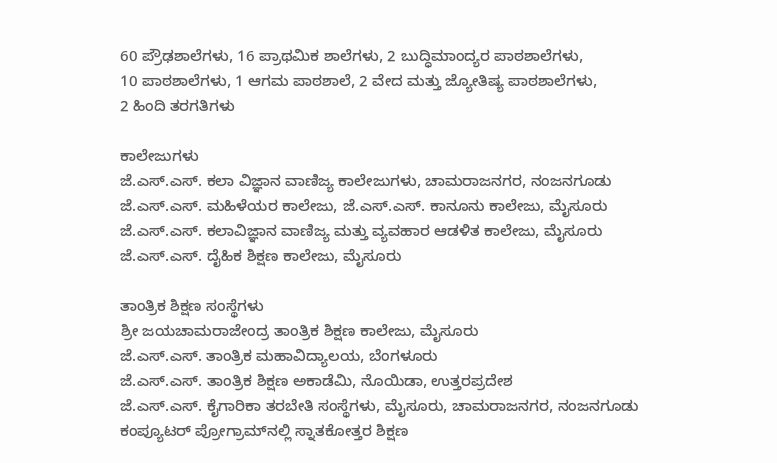60 ಪ್ರೌಢಶಾಲೆಗಳು, 16 ಪ್ರಾಥಮಿಕ ಶಾಲೆಗಳು, 2 ಬುದ್ಧಿಮಾಂದ್ಯರ ಪಾಠಶಾಲೆಗಳು,
10 ಪಾಠಶಾಲೆಗಳು, 1 ಆಗಮ ಪಾಠಶಾಲೆ, 2 ವೇದ ಮತ್ತು ಜ್ಯೋತಿಷ್ಯ ಪಾಠಶಾಲೆಗಳು,
2 ಹಿಂದಿ ತರಗತಿಗಳು

ಕಾಲೇಜುಗಳು
ಜೆ.ಎಸ್.ಎಸ್. ಕಲಾ ವಿಜ್ಞಾನ ವಾಣಿಜ್ಯ ಕಾಲೇಜುಗಳು, ಚಾಮರಾಜನಗರ, ನಂಜನಗೂಡು
ಜೆ.ಎಸ್.ಎಸ್. ಮಹಿಳೆಯರ ಕಾಲೇಜು, ಜೆ.ಎಸ್.ಎಸ್. ಕಾನೂನು ಕಾಲೇಜು, ಮೈಸೂರು
ಜೆ.ಎಸ್.ಎಸ್. ಕಲಾವಿಜ್ಞಾನ ವಾಣಿಜ್ಯ ಮತ್ತು ವ್ಯವಹಾರ ಆಡಳಿತ ಕಾಲೇಜು, ಮೈಸೂರು
ಜೆ.ಎಸ್.ಎಸ್. ದೈಹಿಕ ಶಿಕ್ಷಣ ಕಾಲೇಜು, ಮೈಸೂರು

ತಾಂತ್ರಿಕ ಶಿಕ್ಷಣ ಸಂಸ್ಥೆಗಳು
ಶ್ರೀ ಜಯಚಾಮರಾಜೇಂದ್ರ ತಾಂತ್ರಿಕ ಶಿಕ್ಷಣ ಕಾಲೇಜು, ಮೈಸೂರು
ಜೆ.ಎಸ್.ಎಸ್. ತಾಂತ್ರಿಕ ಮಹಾವಿದ್ಯಾಲಯ, ಬೆಂಗಳೂರು
ಜೆ.ಎಸ್.ಎಸ್. ತಾಂತ್ರಿಕ ಶಿಕ್ಷಣ ಅಕಾಡೆಮಿ, ನೊಯಿಡಾ, ಉತ್ತರಪ್ರದೇಶ
ಜೆ.ಎಸ್.ಎಸ್. ಕೈಗಾರಿಕಾ ತರಬೇತಿ ಸಂಸ್ಥೆಗಳು, ಮೈಸೂರು, ಚಾಮರಾಜನಗರ, ನಂಜನಗೂಡು
ಕಂಪ್ಯೂಟರ್ ಪ್ರೋಗ್ರಾಮ್‍ನಲ್ಲಿ ಸ್ನಾತಕೋತ್ತರ ಶಿಕ್ಷಣ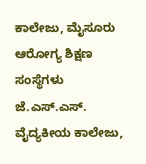ಕಾಲೇಜು, ಮೈಸೂರು
ಆರೋಗ್ಯ ಶಿಕ್ಷಣ ಸಂಸ್ಥೆಗಳು
ಜೆ.ಎಸ್.ಎಸ್. ವೈದ್ಯಕೀಯ ಕಾಲೇಜು,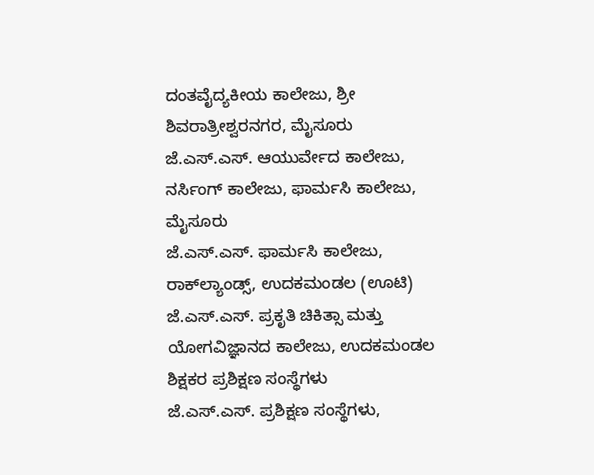ದಂತವೈದ್ಯಕೀಯ ಕಾಲೇಜು, ಶ್ರೀ ಶಿವರಾತ್ರೀಶ್ವರನಗರ, ಮೈಸೂರು
ಜೆ.ಎಸ್.ಎಸ್. ಆಯುರ್ವೇದ ಕಾಲೇಜು, ನರ್ಸಿಂಗ್ ಕಾಲೇಜು, ಫಾರ್ಮಸಿ ಕಾಲೇಜು, ಮೈಸೂರು
ಜೆ.ಎಸ್.ಎಸ್. ಫಾರ್ಮಸಿ ಕಾಲೇಜು, ರಾಕ್‍ಲ್ಯಾಂಡ್ಸ್, ಉದಕಮಂಡಲ (ಊಟಿ)
ಜೆ.ಎಸ್.ಎಸ್. ಪ್ರಕೃತಿ ಚಿಕಿತ್ಸಾ ಮತ್ತು ಯೋಗವಿಜ್ಞಾನದ ಕಾಲೇಜು, ಉದಕಮಂಡಲ
ಶಿಕ್ಷಕರ ಪ್ರಶಿಕ್ಷಣ ಸಂಸ್ಥೆಗಳು
ಜೆ.ಎಸ್.ಎಸ್. ಪ್ರಶಿಕ್ಷಣ ಸಂಸ್ಥೆಗಳು,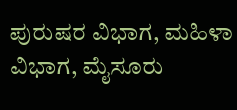ಪುರುಷರ ವಿಭಾಗ, ಮಹಿಳಾ ವಿಭಾಗ, ಮೈಸೂರು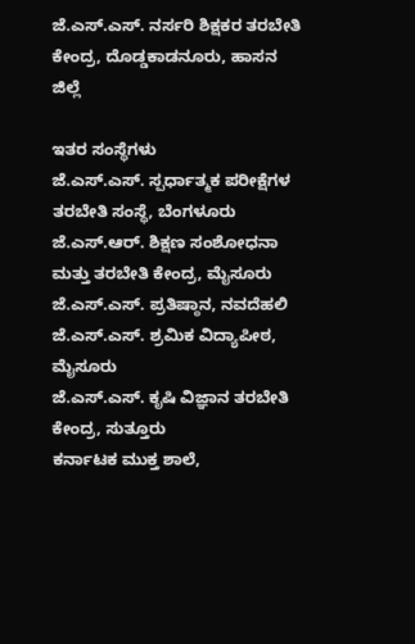ಜೆ.ಎಸ್.ಎಸ್. ನರ್ಸರಿ ಶಿಕ್ಷಕರ ತರಬೇತಿ ಕೇಂದ್ರ, ದೊಡ್ಡಕಾಡನೂರು, ಹಾಸನ ಜಿಲ್ಲೆ

ಇತರ ಸಂಸ್ಥೆಗಳು
ಜೆ.ಎಸ್.ಎಸ್. ಸ್ಪರ್ಧಾತ್ಮಕ ಪರೀಕ್ಷೆಗಳ ತರಬೇತಿ ಸಂಸ್ಥೆ, ಬೆಂಗಳೂರು
ಜೆ.ಎಸ್.ಆರ್. ಶಿಕ್ಷಣ ಸಂಶೋಧನಾ ಮತ್ತು ತರಬೇತಿ ಕೇಂದ್ರ, ಮೈಸೂರು
ಜೆ.ಎಸ್.ಎಸ್. ಪ್ರತಿಷ್ಠಾನ, ನವದೆಹಲಿ
ಜೆ.ಎಸ್.ಎಸ್. ಶ್ರಮಿಕ ವಿದ್ಯಾಪೀಠ, ಮೈಸೂರು
ಜೆ.ಎಸ್.ಎಸ್. ಕೃಷಿ ವಿಜ್ಞಾನ ತರಬೇತಿ ಕೇಂದ್ರ, ಸುತ್ತೂರು
ಕರ್ನಾಟಕ ಮುಕ್ತ ಶಾಲೆ,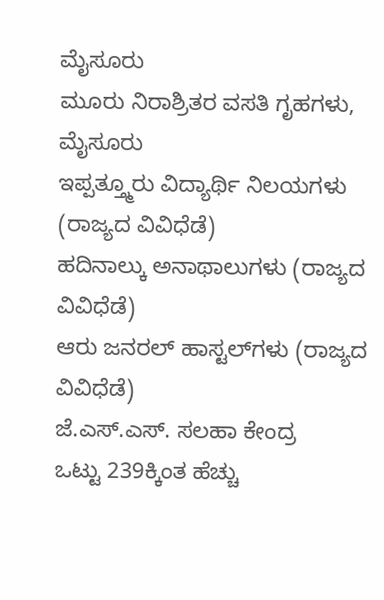ಮೈಸೂರು
ಮೂರು ನಿರಾಶ್ರಿತರ ವಸತಿ ಗೃಹಗಳು, ಮೈಸೂರು
ಇಪ್ಪತ್ತ್ಮೂರು ವಿದ್ಯಾರ್ಥಿ ನಿಲಯಗಳು (ರಾಜ್ಯದ ವಿವಿಧೆಡೆ)
ಹದಿನಾಲ್ಕು ಅನಾಥಾಲುಗಳು (ರಾಜ್ಯದ ವಿವಿಧೆಡೆ)
ಆರು ಜನರಲ್ ಹಾಸ್ಟಲ್‍ಗಳು (ರಾಜ್ಯದ ವಿವಿಧೆಡೆ)
ಜೆ.ಎಸ್.ಎಸ್. ಸಲಹಾ ಕೇಂದ್ರ
ಒಟ್ಟು 239ಕ್ಕಿಂತ ಹೆಚ್ಚು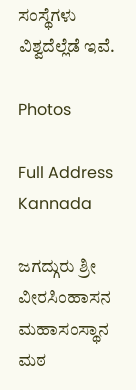ಸಂಸ್ಥೆಗಳು ವಿಶ್ವದೆಲ್ಲೆಡೆ ಇವೆ.

Photos

Full Address Kannada

ಜಗದ್ಗುರು ಶ್ರೀ ವೀರಸಿಂಹಾಸನ ಮಹಾಸಂಸ್ಥಾನ ಮಠ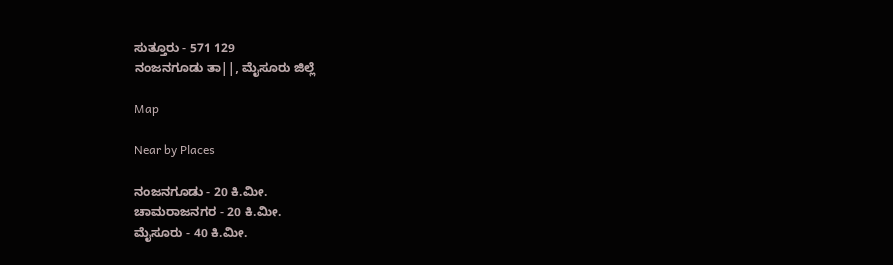ಸುತ್ತೂರು - 571 129
ನಂಜನಗೂಡು ತಾ||, ಮೈಸೂರು ಜಿಲ್ಲೆ

Map

Near by Places

ನಂಜನಗೂಡು - 20 ಕಿ.ಮೀ.
ಚಾಮರಾಜನಗರ - 20 ಕಿ.ಮೀ.
ಮೈಸೂರು - 40 ಕಿ.ಮೀ.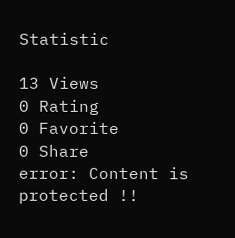Statistic

13 Views
0 Rating
0 Favorite
0 Share
error: Content is protected !!